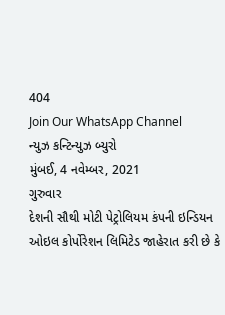404
Join Our WhatsApp Channel
ન્યુઝ કન્ટિન્યુઝ બ્યુરો
મુંબઈ, 4 નવેમ્બર, 2021
ગુરુવાર
દેશની સૌથી મોટી પેટ્રોલિયમ કંપની ઇન્ડિયન ઓઇલ કોર્પોરેશન લિમિટેડ જાહેરાત કરી છે કે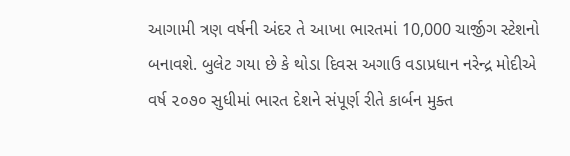આગામી ત્રણ વર્ષની અંદર તે આખા ભારતમાં 10,000 ચાર્જીગ સ્ટેશનો બનાવશે. બુલેટ ગયા છે કે થોડા દિવસ અગાઉ વડાપ્રધાન નરેન્દ્ર મોદીએ વર્ષ ૨૦૭૦ સુધીમાં ભારત દેશને સંપૂર્ણ રીતે કાર્બન મુક્ત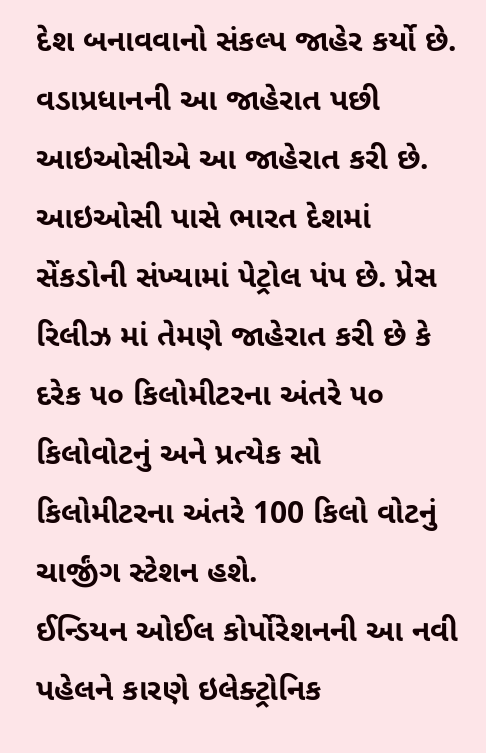દેશ બનાવવાનો સંકલ્પ જાહેર કર્યો છે. વડાપ્રધાનની આ જાહેરાત પછી આઇઓસીએ આ જાહેરાત કરી છે.
આઇઓસી પાસે ભારત દેશમાં સેંકડોની સંખ્યામાં પેટ્રોલ પંપ છે. પ્રેસ રિલીઝ માં તેમણે જાહેરાત કરી છે કે દરેક ૫૦ કિલોમીટરના અંતરે ૫૦ કિલોવોટનું અને પ્રત્યેક સો કિલોમીટરના અંતરે 100 કિલો વોટનું ચાર્જીંગ સ્ટેશન હશે.
ઈન્ડિયન ઓઈલ કોર્પોરેશનની આ નવી પહેલને કારણે ઇલેક્ટ્રોનિક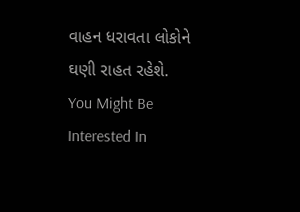વાહન ધરાવતા લોકોને ઘણી રાહત રહેશે.
You Might Be Interested In